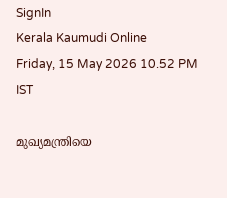SignIn
Kerala Kaumudi Online
Friday, 15 May 2026 10.52 PM IST

മുഖ്യമന്ത്രിയെ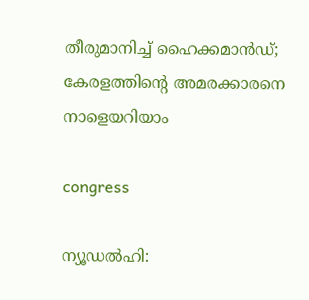തീരുമാനിച്ച് ഹൈക്കമാന്‍ഡ്; കേരളത്തിന്റെ അമരക്കാരനെ നാളെയറിയാം

congress

ന്യൂഡല്‍ഹി: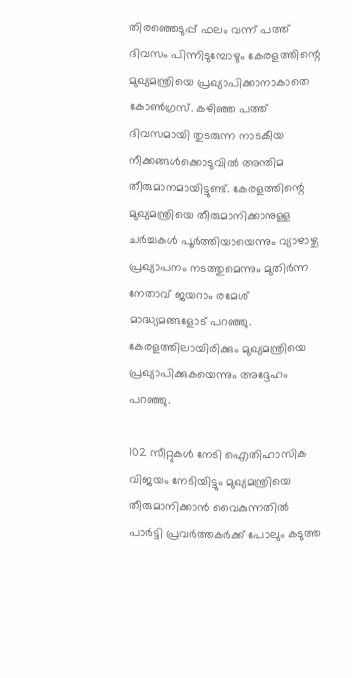തിരഞ്ഞെടുപ്പ് ഫലം വന്ന് പത്ത് ദിവസം പിന്നിടുമ്പോഴും കേരളത്തിന്റെ മുഖ്യമന്ത്രിയെ പ്രഖ്യാപിക്കാനാകാതെ കോണ്‍ഗ്രസ്. കഴിഞ്ഞ പത്ത് ദിവസമായി തുടരുന്ന നാടകീയ നീക്കങ്ങള്‍ക്കൊടുവില്‍ അന്തിമ തീരുമാനമായിട്ടുണ്ട്. കേരളത്തിന്റെ മുഖ്യമന്ത്രിയെ തീരുമാനിക്കാനുള്ള ചര്‍ച്ചകള്‍ പൂര്‍ത്തിയായെന്നും വ്യാഴാഴ്ച പ്രഖ്യാപനം നടത്തുമെന്നും മുതിര്‍ന്ന നേതാവ് ജയറാം രമേശ് മാദ്ധ്യമങ്ങളോട് പറഞ്ഞു. കേരളത്തിലായിരിക്കും മുഖ്യമന്ത്രിയെ പ്രഖ്യാപിക്കുകയെന്നും അദ്ദേഹം പറഞ്ഞു.

102 സീറ്റുകള്‍ നേടി ഐതിഹാസിക വിജയം നേടിയിട്ടും മുഖ്യമന്ത്രിയെ തീരുമാനിക്കാന്‍ വൈകുന്നതില്‍ പാര്‍ട്ടി പ്രവര്‍ത്തകര്‍ക്ക് പോലും കടുത്ത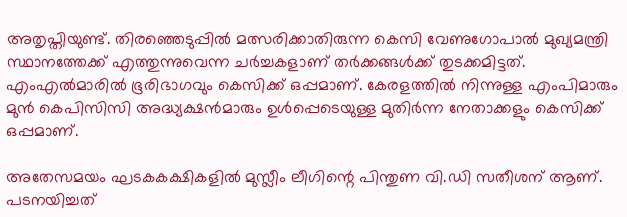അതൃപ്തിയുണ്ട്. തിരഞ്ഞെടുപ്പില്‍ മത്സരിക്കാതിരുന്ന കെസി വേണുഗോപാല്‍ മുഖ്യമന്ത്രി സ്ഥാനത്തേക്ക് എത്തുന്നുവെന്ന ചര്‍ച്ചകളാണ് തര്‍ക്കങ്ങള്‍ക്ക് തുടക്കമിട്ടത്. എംഎല്‍മാരില്‍ ഭൂരിഭാഗവും കെസിക്ക് ഒപ്പമാണ്. കേരളത്തില്‍ നിന്നുള്ള എംപിമാരും മുന്‍ കെപിസിസി അദ്ധ്യക്ഷന്‍മാരും ഉള്‍പ്പെടെയുള്ള മുതിര്‍ന്ന നേതാക്കളും കെസിക്ക് ഒപ്പമാണ്.

അതേസമയം ഘടകകക്ഷികളില്‍ മുസ്ലീം ലീഗിന്റെ പിന്തുണ വി.ഡി സതീശന് ആണ്. പടനയിച്ചത്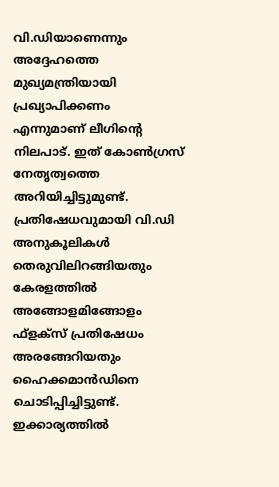വി.ഡിയാണെന്നും അദ്ദേഹത്തെ മുഖ്യമന്ത്രിയായി പ്രഖ്യാപിക്കണം എന്നുമാണ് ലീഗിന്റെ നിലപാട്. ഇത് കോണ്‍ഗ്രസ് നേതൃത്വത്തെ അറിയിച്ചിട്ടുമുണ്ട്. പ്രതിഷേധവുമായി വി.ഡി അനുകൂലികള്‍ തെരുവിലിറങ്ങിയതും കേരളത്തില്‍ അങ്ങോളമിങ്ങോളം ഫ്‌ളക്‌സ് പ്രതിഷേധം അരങ്ങേറിയതും ഹൈക്കമാന്‍ഡിനെ ചൊടിപ്പിച്ചിട്ടുണ്ട്. ഇക്കാര്യത്തില്‍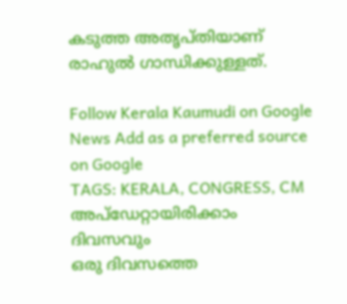കടുത്ത അതൃപ്തിയാണ് രാഹുല്‍ ഗാന്ധിക്കുള്ളത്.

Follow Kerala Kaumudi on Google News Add as a preferred source on Google
TAGS: KERALA, CONGRESS, CM
അപ്ഡേറ്റായിരിക്കാം ദിവസവും
ഒരു ദിവസത്തെ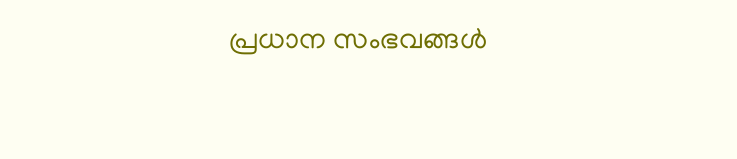പ്രധാന സംഭവങ്ങൾ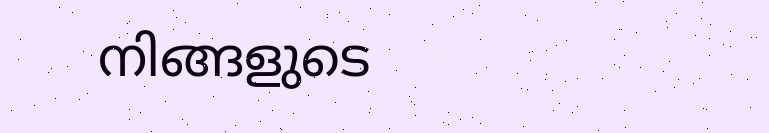നിങ്ങളുടെ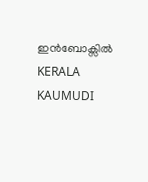ഇൻബോക്സിൽ
KERALA KAUMUDI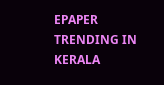EPAPER
TRENDING IN KERALA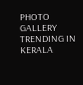PHOTO GALLERY
TRENDING IN KERALA